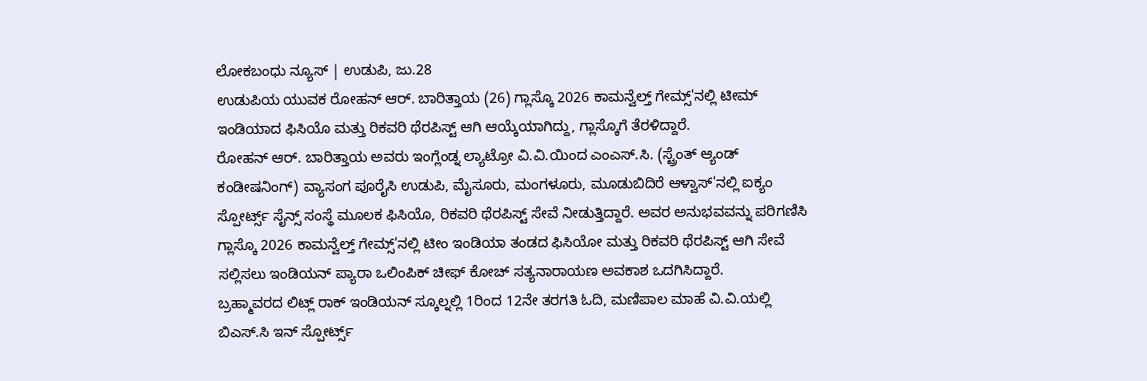ಲೋಕಬಂಧು ನ್ಯೂಸ್ | ಉಡುಪಿ, ಜು.28
ಉಡುಪಿಯ ಯುವಕ ರೋಹನ್ ಆರ್. ಬಾರಿತ್ತಾಯ (26) ಗ್ಲಾಸ್ಕೊ 2026 ಕಾಮನ್ವೆಲ್ತ್ ಗೇಮ್ಸ್'ನಲ್ಲಿ ಟೀಮ್ ಇಂಡಿಯಾದ ಫಿಸಿಯೊ ಮತ್ತು ರಿಕವರಿ ಥೆರಪಿಸ್ಟ್ ಆಗಿ ಆಯ್ಕೆಯಾಗಿದ್ದು, ಗ್ಲಾಸ್ಕೊಗೆ ತೆರಳಿದ್ದಾರೆ.
ರೋಹನ್ ಆರ್. ಬಾರಿತ್ತಾಯ ಅವರು ಇಂಗ್ಲೆಂಡ್ನ ಲ್ಯಾಟ್ರೋ ವಿ.ವಿ.ಯಿಂದ ಎಂಎಸ್.ಸಿ. (ಸ್ಟ್ರೆಂತ್ ಆ್ಯಂಡ್ ಕಂಡೀಷನಿಂಗ್) ವ್ಯಾಸಂಗ ಪೂರೈಸಿ ಉಡುಪಿ, ಮೈಸೂರು, ಮಂಗಳೂರು, ಮೂಡುಬಿದಿರೆ ಆಳ್ವಾಸ್'ನಲ್ಲಿ ಐಕ್ಯಂ ಸ್ಪೋರ್ಟ್ಸ್ ಸೈನ್ಸ್ ಸಂಸ್ಥೆ ಮೂಲಕ ಫಿಸಿಯೊ, ರಿಕವರಿ ಥೆರಪಿಸ್ಟ್ ಸೇವೆ ನೀಡುತ್ತಿದ್ದಾರೆ. ಅವರ ಅನುಭವವನ್ನು ಪರಿಗಣಿಸಿ ಗ್ಲಾಸ್ಕೊ 2026 ಕಾಮನ್ವೆಲ್ತ್ ಗೇಮ್ಸ್'ನಲ್ಲಿ ಟೀಂ ಇಂಡಿಯಾ ತಂಡದ ಫಿಸಿಯೋ ಮತ್ತು ರಿಕವರಿ ಥೆರಪಿಸ್ಟ್ ಆಗಿ ಸೇವೆ ಸಲ್ಲಿಸಲು ಇಂಡಿಯನ್ ಪ್ಯಾರಾ ಒಲಿಂಪಿಕ್ ಚೀಫ್ ಕೋಚ್ ಸತ್ಯನಾರಾಯಣ ಅವಕಾಶ ಒದಗಿಸಿದ್ದಾರೆ.
ಬ್ರಹ್ಮಾವರದ ಲಿಟ್ಲ್ ರಾಕ್ ಇಂಡಿಯನ್ ಸ್ಕೂಲ್ನಲ್ಲಿ 1ರಿಂದ 12ನೇ ತರಗತಿ ಓದಿ, ಮಣಿಪಾಲ ಮಾಹೆ ವಿ.ವಿ.ಯಲ್ಲಿ ಬಿಎಸ್.ಸಿ ಇನ್ ಸ್ಪೋರ್ಟ್ಸ್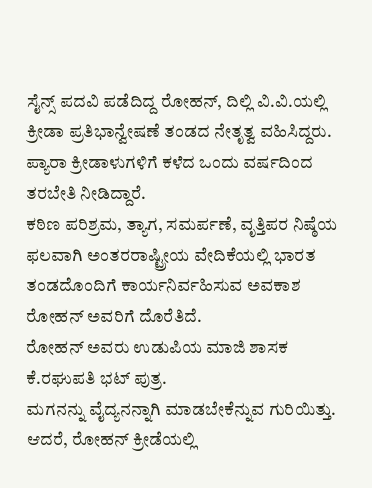ಸೈನ್ಸ್ ಪದವಿ ಪಡೆದಿದ್ದ ರೋಹನ್, ದಿಲ್ಲಿ ವಿ.ವಿ.ಯಲ್ಲಿ ಕ್ರೀಡಾ ಪ್ರತಿಭಾನ್ವೇಷಣೆ ತಂಡದ ನೇತೃತ್ವ ವಹಿಸಿದ್ದರು. ಪ್ಯಾರಾ ಕ್ರೀಡಾಳುಗಳಿಗೆ ಕಳೆದ ಒಂದು ವರ್ಷದಿಂದ ತರಬೇತಿ ನೀಡಿದ್ದಾರೆ.
ಕಠಿಣ ಪರಿಶ್ರಮ, ತ್ಯಾಗ, ಸಮರ್ಪಣೆ, ವೃತ್ತಿಪರ ನಿಷ್ಠೆಯ ಫಲವಾಗಿ ಅಂತರರಾಷ್ಟ್ರೀಯ ವೇದಿಕೆಯಲ್ಲಿ ಭಾರತ ತಂಡದೊಂದಿಗೆ ಕಾರ್ಯನಿರ್ವಹಿಸುವ ಅವಕಾಶ ರೋಹನ್ ಅವರಿಗೆ ದೊರೆತಿದೆ.
ರೋಹನ್ ಅವರು ಉಡುಪಿಯ ಮಾಜಿ ಶಾಸಕ ಕೆ.ರಘುಪತಿ ಭಟ್ ಪುತ್ರ.
ಮಗನನ್ನು ವೈದ್ಯನನ್ನಾಗಿ ಮಾಡಬೇಕೆನ್ನುವ ಗುರಿಯಿತ್ತು. ಆದರೆ, ರೋಹನ್ ಕ್ರೀಡೆಯಲ್ಲಿ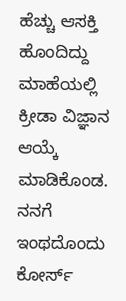ಹೆಚ್ಚು ಆಸಕ್ತಿ ಹೊಂದಿದ್ದು ಮಾಹೆಯಲ್ಲಿ ಕ್ರೀಡಾ ವಿಜ್ಞಾನ ಆಯ್ಕೆ ಮಾಡಿಕೊಂಡ. ನನಗೆ ಇಂಥದೊಂದು ಕೋರ್ಸ್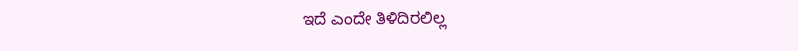ಇದೆ ಎಂದೇ ತಿಳಿದಿರಲಿಲ್ಲ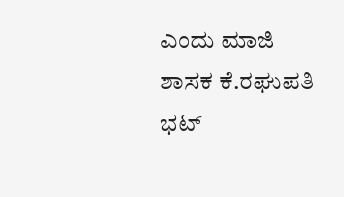ಎಂದು ಮಾಜಿ ಶಾಸಕ ಕೆ.ರಘುಪತಿ ಭಟ್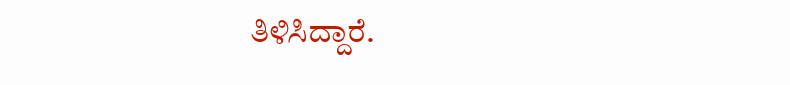ತಿಳಿಸಿದ್ದಾರೆ.